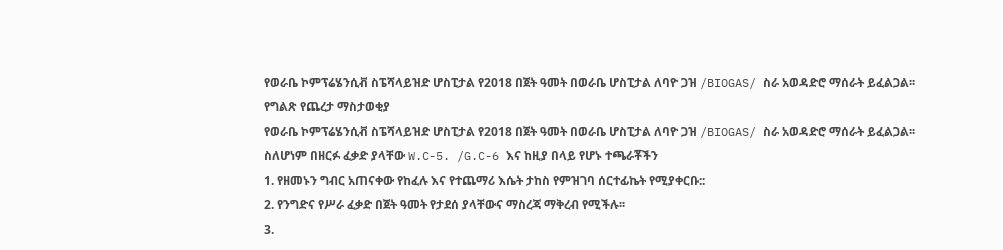የወራቤ ኮምፕሬሄንሲቭ ስፔሻላይዝድ ሆስፒታል የ2018 በጀት ዓመት በወራቤ ሆስፒታል ለባዮ ጋዝ /BIOGAS/ ስራ አወዳድሮ ማሰራት ይፈልጋል፡፡
የግልጽ የጨረታ ማስታወቂያ
የወራቤ ኮምፕሬሄንሲቭ ስፔሻላይዝድ ሆስፒታል የ2018 በጀት ዓመት በወራቤ ሆስፒታል ለባዮ ጋዝ /BIOGAS/ ስራ አወዳድሮ ማሰራት ይፈልጋል፡፡ ስለሆነም በዘርፉ ፈቃድ ያላቸው W.C-5. /G.C-6 እና ከዚያ በላይ የሆኑ ተጫራቾችን
1. የዘመኑን ግብር አጠናቀው የከፈሉ እና የተጨማሪ እሴት ታከስ የምዝገባ ሰርተፊኬት የሚያቀርቡ::
2. የንግድና የሥራ ፈቃድ በጀት ዓመት የታደሰ ያላቸውና ማስረጃ ማቅረብ የሚችሉ፡፡
3.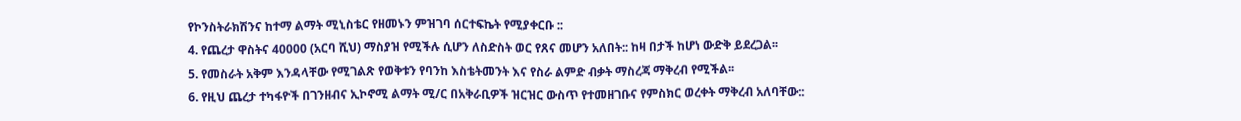የኮንስትራክሽንና ከተማ ልማት ሚኒስቴር የዘመኑን ምዝገባ ሰርተፍኬት የሚያቀርቡ ::
4. የጨረታ ዋስትና 40000 (አርባ ሺህ) ማስያዝ የሚችሉ ሲሆን ለስድስት ወር የጸና መሆን አለበት:: ከዛ በታች ከሆነ ውድቅ ይደረጋል፡፡
5. የመስራት አቅም እንዳላቸው የሚገልጽ የወቅቱን የባንከ እስቴትመንት እና የስራ ልምድ ብቃት ማስረጃ ማቅረብ የሚችል፡፡
6. የዚህ ጨረታ ተካፋዮች በገንዘብና ኢኮኖሚ ልማት ሚ/ር በአቅራቢዎች ዝርዝር ውስጥ የተመዘገቡና የምስክር ወረቀት ማቅረብ አለባቸው::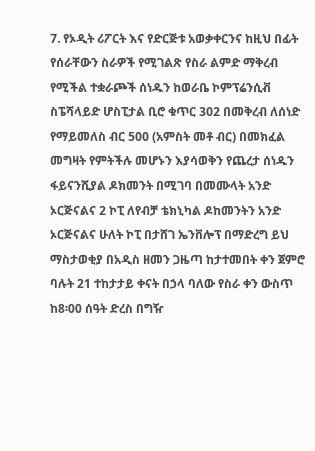7. የኦዲት ሪፖርት እና የድርጅቱ አወቃቀርንና ከዚህ በፊት የሰራቸውን ስራዎች የሚገልጽ የስራ ልምድ ማቅረብ የሚችል ተቋራጮች ሰነዱን ከወራቤ ኮምፕሬንሲቭ ስፔሻላይድ ሆስፒታል ቢሮ ቁጥር 302 በመቅረብ ለሰነድ የማይመለስ ብር 500 (አምስት መቶ ብር) በመክፈል መግዛት የምትችሉ መሆኑን እያሳወቅን የጨረታ ሰነዱን ፋይናንሺያል ዶክመንት በሚገባ በመሙላት አንድ ኦርጅናልና 2 ኮፒ ለየብቻ ቴክኒካል ዶከመንትን አንድ ኦርጅናልና ሁለት ኮፒ በታሸገ ኤንቨሎፕ በማድረግ ይህ ማስታወቂያ በአዲስ ዘመን ጋዜጣ ከታተመበት ቀን ጀምሮ ባሉት 21 ተከታታይ ቀናት በኃላ ባለው የስራ ቀን ውስጥ ከ8፡00 ሰዓት ድረስ በግዥ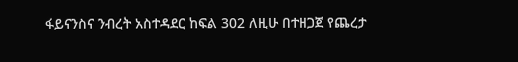ፋይናንስና ንብረት አስተዳደር ከፍል 302 ለዚሁ በተዘጋጀ የጨረታ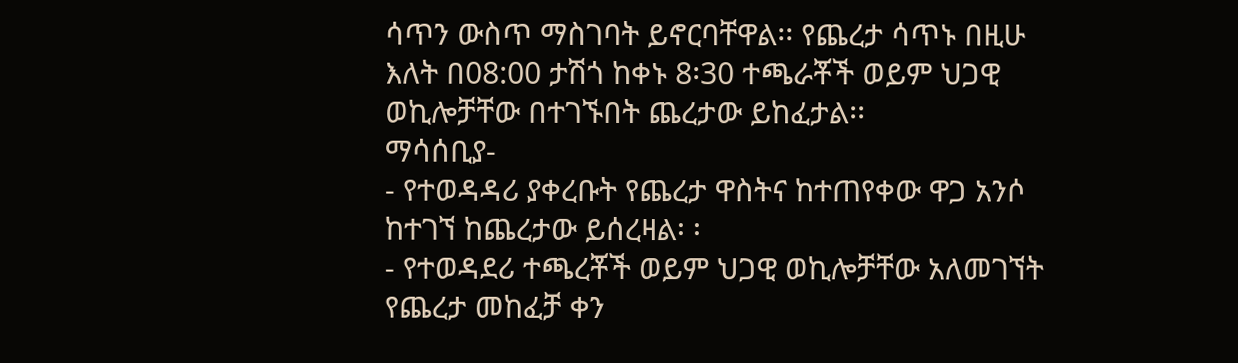ሳጥን ውስጥ ማስገባት ይኖርባቸዋል፡፡ የጨረታ ሳጥኑ በዚሁ እለት በ08:00 ታሽጎ ከቀኑ 8፡30 ተጫራቾች ወይም ህጋዊ ወኪሎቻቸው በተገኙበት ጨረታው ይከፈታል፡፡
ማሳሰቢያ-
- የተወዳዳሪ ያቀረቡት የጨረታ ዋስትና ከተጠየቀው ዋጋ አንሶ ከተገኘ ከጨረታው ይሰረዛል፡ ፡
- የተወዳደሪ ተጫረቾች ወይም ህጋዊ ወኪሎቻቸው አለመገኘት የጨረታ መከፈቻ ቀን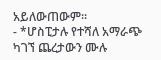አይለውጠውም፡፡
- *ሆስፒታሉ የተሻለ አማራጭ ካገኘ ጨረታውን ሙሉ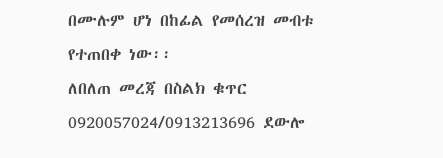በሙሉም ሆነ በከፊል የመሰረዝ መብቱ የተጠበቀ ነው፡፡
ለበለጠ መረጃ በስልክ ቁጥር 0920057024/0913213696 ደውሎ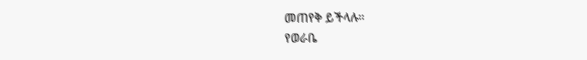መጠየቅ ይችላሉ፡፡
የወራቤ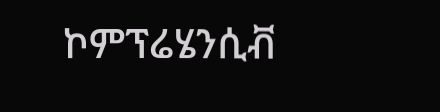ኮምፕሬሄንሲቭ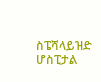ስፔሻላይዝድ ሆስፒታል